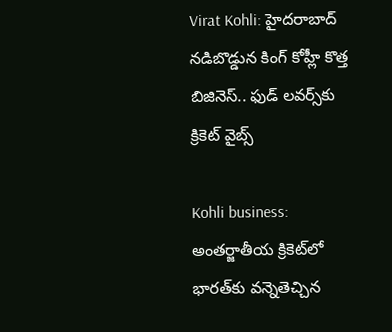Virat Kohli: హైదరాబాద్‌ నడిబొడ్డున కింగ్ కోహ్లీ కొత్త బిజినెస్.. ఫుడ్ లవర్స్‌కు క్రికెట్‌ వైబ్స్

Kohli business: అంతర్జాతీయ క్రికెట్‌లో భారత్‌కు వన్నెతెచ్చిన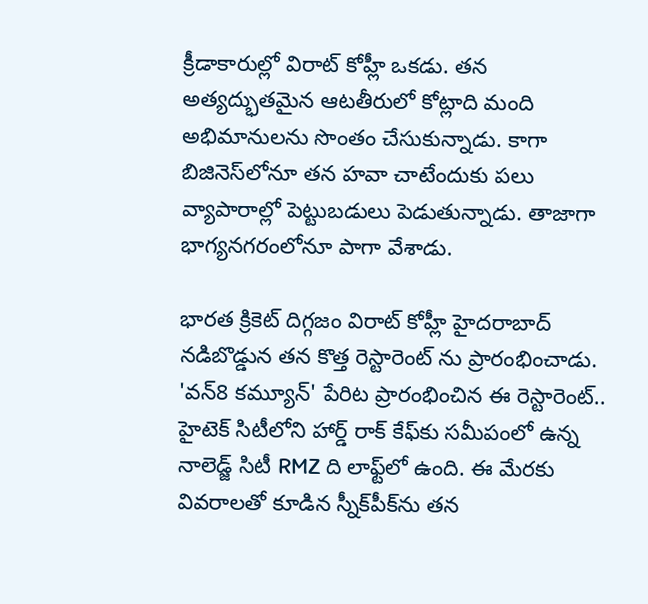క్రీడాకారుల్లో విరాట్ కోహ్లీ ఒకడు. తన అత్యద్భుతమైన ఆటతీరులో కోట్లాది మంది అభిమానులను సొంతం చేసుకున్నాడు. కాగా బిజినెస్‌లోనూ తన హవా చాటేందుకు పలు వ్యాపారాల్లో పెట్టుబడులు పెడుతున్నాడు. తాజాగా భాగ్యనగరంలోనూ పాగా వేశాడు.

భారత క్రికెట్ దిగ్గజం విరాట్ కోహ్లీ హైదరాబాద్ నడిబొడ్డున తన కొత్త రెస్టారెంట్ ను ప్రారంభించాడు. 'వన్8 కమ్యూన్‌' పేరిట ప్రారంభించిన ఈ రెస్టారెంట్.. హైటెక్ సిటీలోని హార్డ్ రాక్ కేఫ్‌కు సమీపంలో ఉన్న నాలెడ్జ్ సిటీ RMZ ది లాఫ్ట్‌లో ఉంది. ఈ మేరకు వివరాలతో కూడిన స్నీక్‌పీక్‌ను తన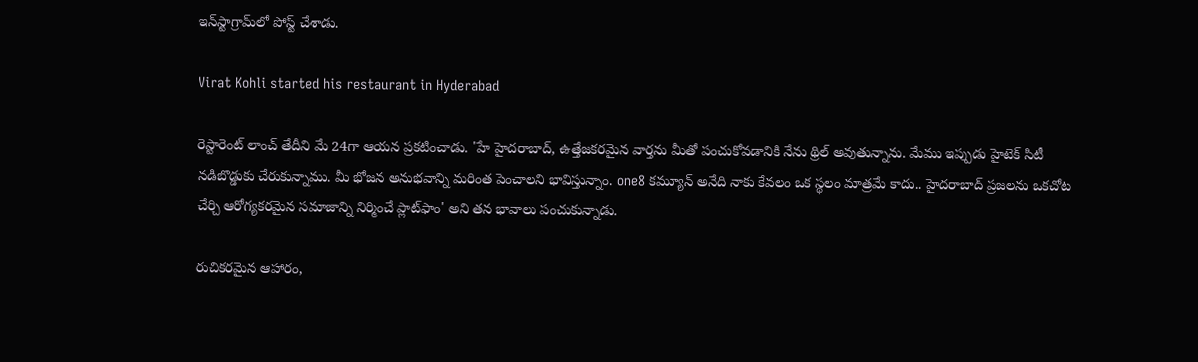ఇన్‌స్టాగ్రామ్‌లో పోస్ట్ చేశాడు.

Virat Kohli started his restaurant in Hyderabad

రెస్టారెంట్ లాంచ్ తేదీని మే 24గా ఆయన ప్రకటించాడు. 'హే హైదరాబాద్, ఉత్తేజకరమైన వార్తను మీతో పంచుకోవడానికి నేను థ్రిల్ అవుతున్నాను. మేము ఇప్పుడు హైటెక్ సిటీ నడిబొడ్డుకు చేరుకున్నాము. మీ భోజన అనుభవాన్ని మరింత పెంచాలని భావిస్తున్నాం. one8 కమ్యూన్ అనేది నాకు కేవలం ఒక స్థలం మాత్రమే కాదు.. హైదరాబాద్‌ ప్రజలను ఒకచోట చేర్చి ఆరోగ్యకరమైన సమాజాన్ని నిర్మించే ప్లాట్‌ఫాం' అని తన భావాలు పంచుకున్నాడు.

రుచికరమైన ఆహారం,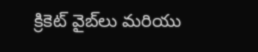క్రికెట్ వైబ్‌లు మరియు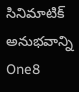సినిమాటిక్ అనుభవాన్ని One8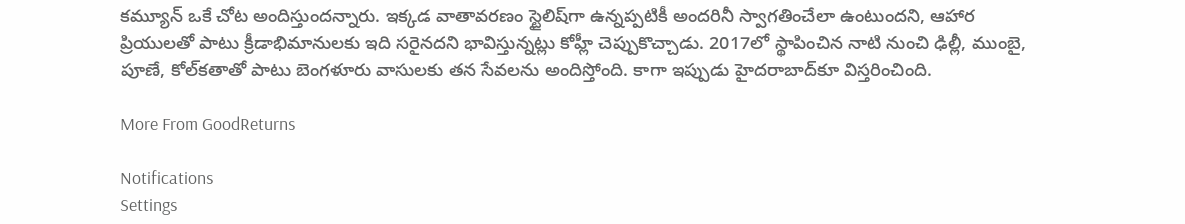కమ్యూన్ ఒకే చోట అందిస్తుందన్నారు. ఇక్కడ వాతావరణం స్టైలిష్‌గా ఉన్నప్పటికీ అందరినీ స్వాగతించేలా ఉంటుందని, ఆహార ప్రియులతో పాటు క్రీడాభిమానులకు ఇది సరైనదని భావిస్తున్నట్లు కోహ్లీ చెప్పుకొచ్చాడు. 2017లో స్థాపించిన నాటి నుంచి ఢిల్లీ, ముంబై, పూణే, కోల్‌కతాతో పాటు బెంగళూరు వాసులకు తన సేవలను అందిస్తోంది. కాగా ఇప్పుడు హైదరాబాద్‌కూ విస్తరించింది.

More From GoodReturns

Notifications
Settings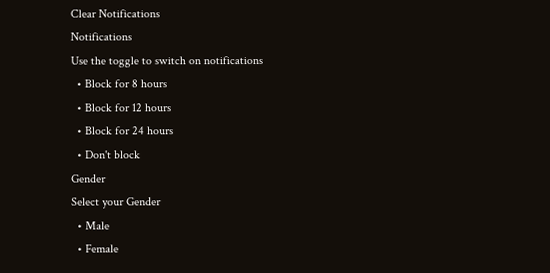Clear Notifications
Notifications
Use the toggle to switch on notifications
  • Block for 8 hours
  • Block for 12 hours
  • Block for 24 hours
  • Don't block
Gender
Select your Gender
  • Male
  • Female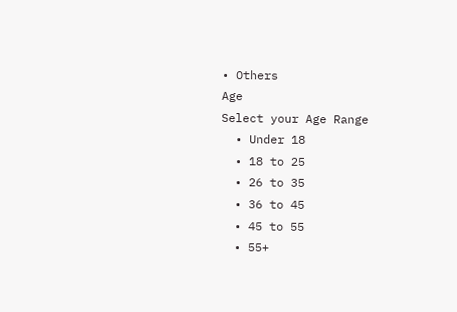• Others
Age
Select your Age Range
  • Under 18
  • 18 to 25
  • 26 to 35
  • 36 to 45
  • 45 to 55
  • 55+